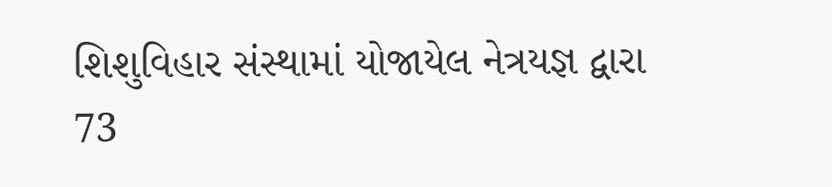શિશુવિહાર સંસ્થામાં યોજાયેલ નેત્રયજ્ઞ દ્વારા 73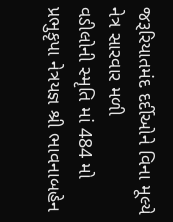જરૂરિયાતમંદ દર્દીઓને વિના મૂલ્યે નેત્ર સારવાર મળી
વડીલોની સ્મૃતિ માં 484 મો પ્રભુકૃપા નેત્રયજ્ઞ શ્રી ભાવનાબહેન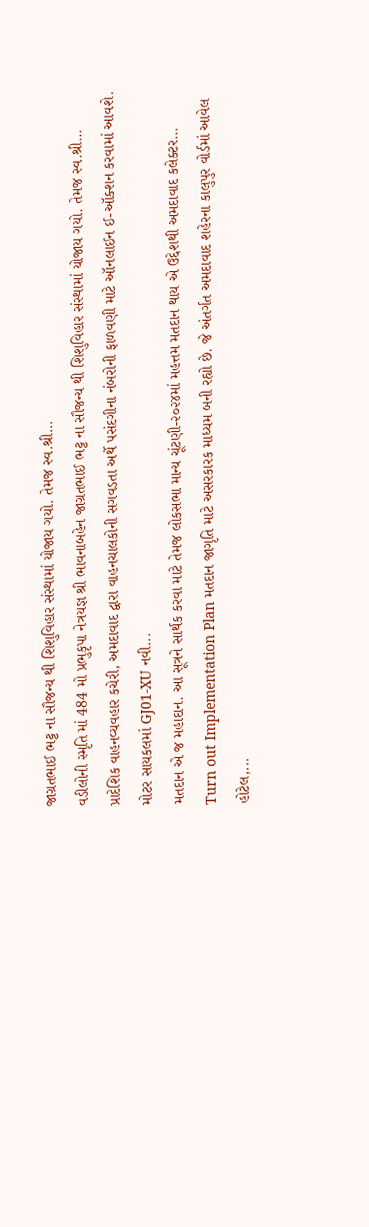જાગ્રતભાઈ ભટ્ટ ના સૌજન્ય થી શિશુવિહાર સંસ્થામાં યોજાય ગયો. તેમજ સ્વ.શ્રી...
વડીલોની સ્મૃતિ માં 484 મો પ્રભુકૃપા નેત્રયજ્ઞ શ્રી ભાવનાબહેન જાગ્રતભાઈ ભટ્ટ ના સૌજન્ય થી શિશુવિહાર સંસ્થામાં યોજાય ગયો. તેમજ સ્વ.શ્રી...
પ્રાદેશિક વાહનવ્યવહાર કચેરી, અમદાવાદ દ્વારા વાહનચાલકોની સગવડતા અર્થે પસંદગીના નંબરોની ફાળવણી માટે ઑનલાઈન ઈ-ઑક્શન કરવામાં આવશે. મોટર સાયકલમાં GJ01-XU નવી...
મતદાન એ જ મહાદાન. આ સૂત્રને સાર્થક કરવા માટે તેમજ લોકસભા માન્ય ચૂંટણી-૨૦૨૪માં મહત્તમ મતદાન થાય એ ઉદ્દેશથી અમદાવાદ કલેક્ટર...
Turn out Implementation Plan મતદાન જાગૃતિ માટે અસરકારક માધ્યમ બની રહ્યો છે. જે અંતર્ગત અમદાવાદ શહેરના કાલુપુર વોર્ડમાં આવેલ હોટેલ,...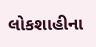લોકશાહીના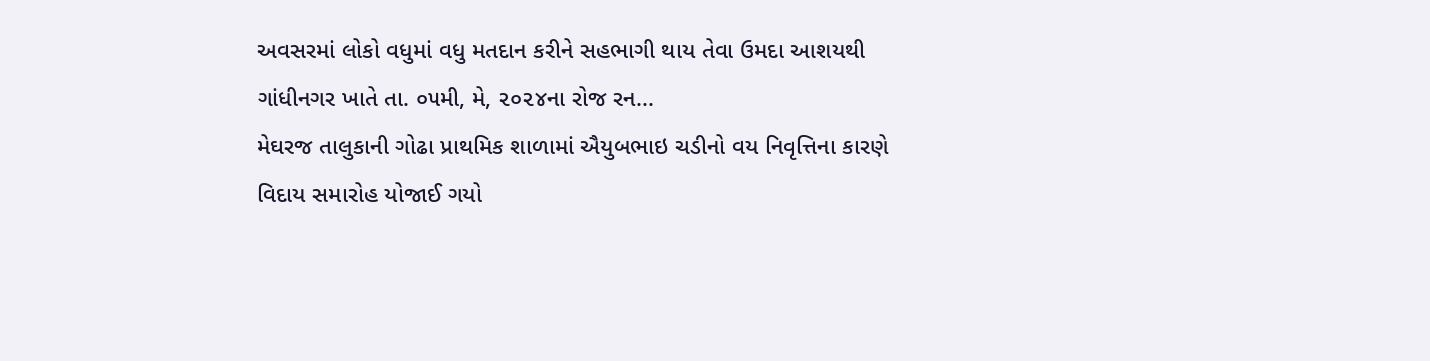અવસરમાં લોકો વધુમાં વધુ મતદાન કરીને સહભાગી થાય તેવા ઉમદા આશયથી ગાંધીનગર ખાતે તા. ૦૫મી, મે, ૨૦૨૪ના રોજ રન...
મેઘરજ તાલુકાની ગોઢા પ્રાથમિક શાળામાં ઐયુબભાઇ ચડીનો વય નિવૃત્તિના કારણે વિદાય સમારોહ યોજાઈ ગયો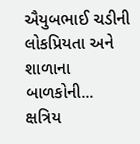ઐયુબભાઈ ચડીની લોકપ્રિયતા અને શાળાના બાળકોની...
ક્ષત્રિય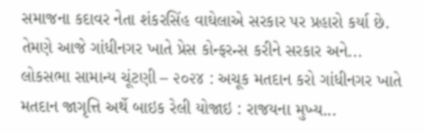સમાજના કદાવર નેતા શંકરસિંહ વાઘેલાએ સરકાર પર પ્રહારો કર્યા છે. તેમણે આજે ગાંધીનગર ખાતે પ્રેસ કોન્ફરન્સ કરીને સરકાર અને...
લોકસભા સામાન્ય ચૂંટણી – ૨૦૨૪ : અચૂક મતદાન કરો ગાંધીનગર ખાતે મતદાન જાગૃત્તિ અર્થે બાઇક રેલી યોજાઇ : રાજયના મુખ્ય...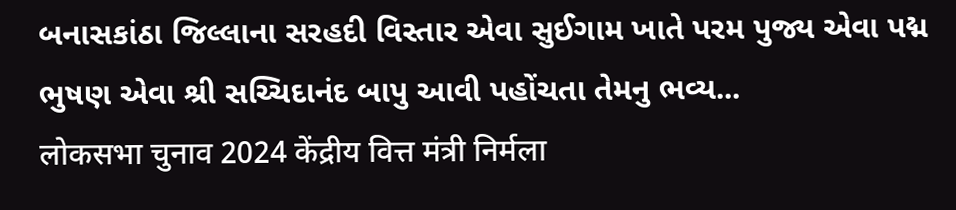બનાસકાંઠા જિલ્લાના સરહદી વિસ્તાર એવા સુઈગામ ખાતે પરમ પુજ્ય એવા પદ્મ ભુષણ એવા શ્રી સચ્ચિદાનંદ બાપુ આવી પહોંચતા તેમનુ ભવ્ય...
लोकसभा चुनाव 2024 केंद्रीय वित्त मंत्री निर्मला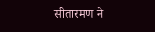सीतारमण ने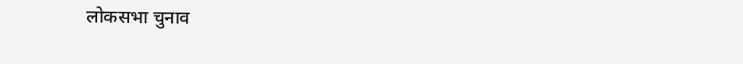लोकसभा चुनाव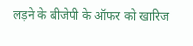लड़ने के बीजेपी के ऑफर को खारिज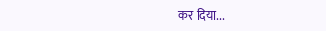कर दिया...